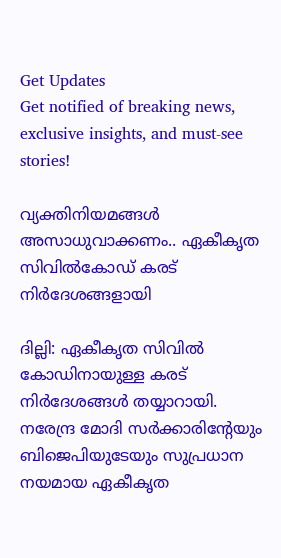Get Updates
Get notified of breaking news, exclusive insights, and must-see stories!

വ്യക്തിനിയമങ്ങള്‍ അസാധുവാക്കണം.. ഏകീകൃത സിവില്‍കോഡ് കരട് നിര്‍ദേശങ്ങളായി

ദില്ലി: ഏകീകൃത സിവില്‍ കോഡിനായുള്ള കരട് നിര്‍ദേശങ്ങള്‍ തയ്യാറായി. നരേന്ദ്ര മോദി സര്‍ക്കാരിന്റേയും ബിജെപിയുടേയും സുപ്രധാന നയമായ ഏകീകൃത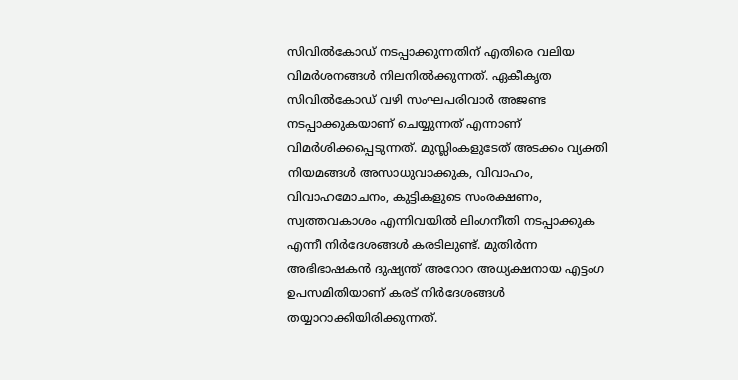സിവില്‍കോഡ് നടപ്പാക്കുന്നതിന് എതിരെ വലിയ വിമര്‍ശനങ്ങള്‍ നിലനില്‍ക്കുന്നത്. ഏകീകൃത സിവില്‍കോഡ് വഴി സംഘപരിവാര്‍ അജണ്ട നടപ്പാക്കുകയാണ് ചെയ്യുന്നത് എന്നാണ് വിമര്‍ശിക്കപ്പെടുന്നത്. മുസ്ലിംകളുടേത് അടക്കം വ്യക്തി നിയമങ്ങള്‍ അസാധുവാക്കുക, വിവാഹം, വിവാഹമോചനം, കുട്ടികളുടെ സംരക്ഷണം, സ്വത്തവകാശം എന്നിവയില്‍ ലിംഗനീതി നടപ്പാക്കുക എന്നീ നിര്‍ദേശങ്ങള്‍ കരടിലുണ്ട്. മുതിര്‍ന്ന അഭിഭാഷകന്‍ ദുഷ്യന്ത് അറോറ അധ്യക്ഷനായ എട്ടംഗ ഉപസമിതിയാണ് കരട് നിര്‍ദേശങ്ങള്‍ തയ്യാറാക്കിയിരിക്കുന്നത്.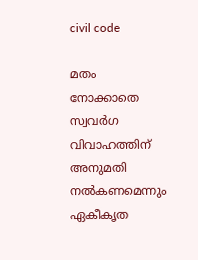civil code

മതം നോക്കാതെ സ്വവര്‍ഗ വിവാഹത്തിന് അനുമതി നല്‍കണമെന്നും ഏകീകൃത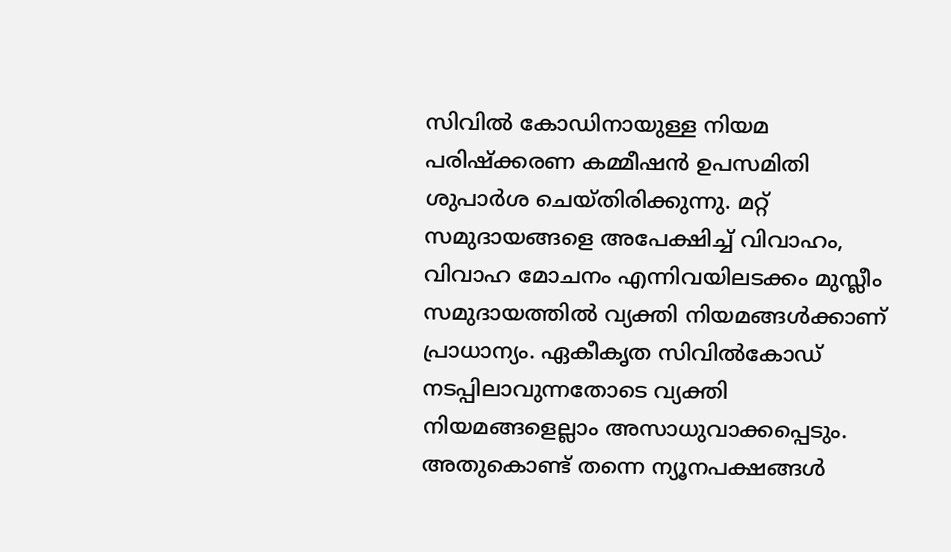സിവില്‍ കോഡിനായുള്ള നിയമ പരിഷ്‌ക്കരണ കമ്മീഷന്‍ ഉപസമിതി ശുപാര്‍ശ ചെയ്തിരിക്കുന്നു. മറ്റ് സമുദായങ്ങളെ അപേക്ഷിച്ച് വിവാഹം, വിവാഹ മോചനം എന്നിവയിലടക്കം മുസ്ലീം സമുദായത്തില്‍ വ്യക്തി നിയമങ്ങള്‍ക്കാണ് പ്രാധാന്യം. ഏകീകൃത സിവില്‍കോഡ് നടപ്പിലാവുന്നതോടെ വ്യക്തി നിയമങ്ങളെല്ലാം അസാധുവാക്കപ്പെടും. അതുകൊണ്ട് തന്നെ ന്യൂനപക്ഷങ്ങള്‍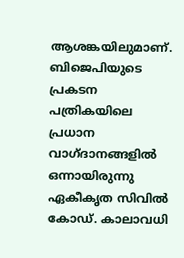ആശങ്കയിലുമാണ്. ബിജെപിയുടെ പ്രകടന പത്രികയിലെ പ്രധാന വാഗ്ദാനങ്ങളില്‍ ഒന്നായിരുന്നു ഏകീകൃത സിവില്‍ കോഡ്. കാലാവധി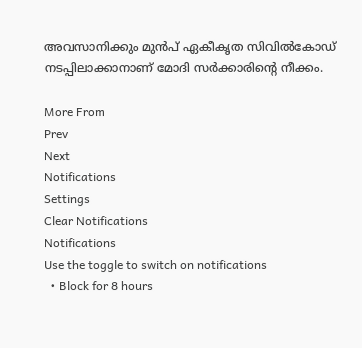അവസാനിക്കും മുന്‍പ് ഏകീകൃത സിവില്‍കോഡ് നടപ്പിലാക്കാനാണ് മോദി സര്‍ക്കാരിന്റെ നീക്കം.

More From
Prev
Next
Notifications
Settings
Clear Notifications
Notifications
Use the toggle to switch on notifications
  • Block for 8 hours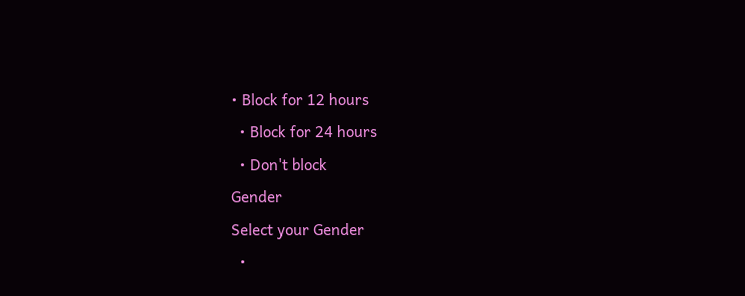• Block for 12 hours
  • Block for 24 hours
  • Don't block
Gender
Select your Gender
  •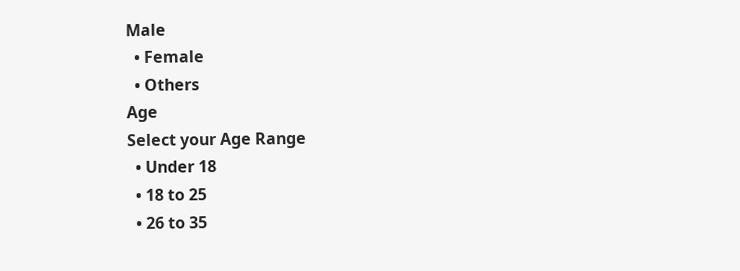Male
  • Female
  • Others
Age
Select your Age Range
  • Under 18
  • 18 to 25
  • 26 to 35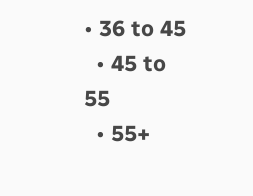• 36 to 45
  • 45 to 55
  • 55+